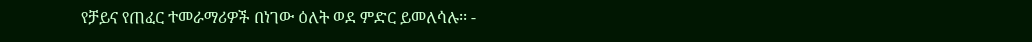የቻይና የጠፈር ተመራማሪዎች በነገው ዕለት ወደ ምድር ይመለሳሉ፡፡ -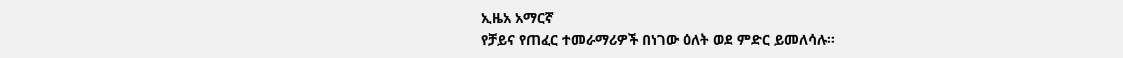ኢዜአ አማርኛ
የቻይና የጠፈር ተመራማሪዎች በነገው ዕለት ወደ ምድር ይመለሳሉ፡፡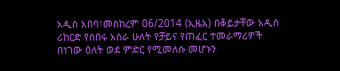አዲስ አበባ፣መስከረም 06/2014 (ኢዜአ) በቆይታቸው አዲስ ሪከርድ የሰበሩ አስራ ሁለት የቻይና የጠፈር ተመራማሪዎች በነገው ዕለት ወደ ምድር የሚመለሱ መሆኑን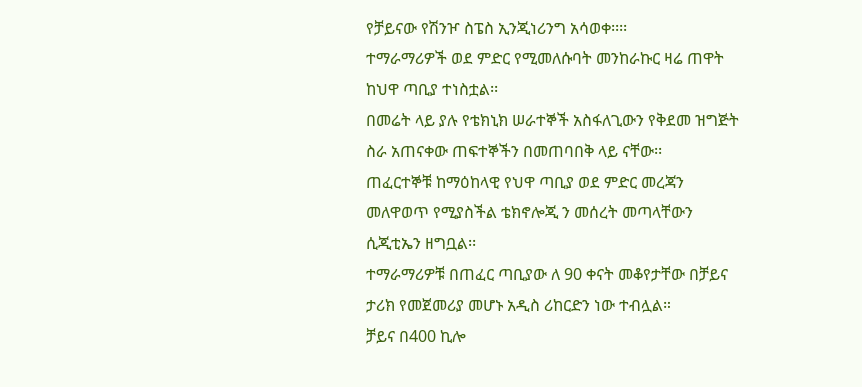የቻይናው የሽንዦ ስፔስ ኢንጂነሪንግ አሳወቀ፡፡፡፡
ተማራማሪዎች ወደ ምድር የሚመለሱባት መንከራኩር ዛሬ ጠዋት ከህዋ ጣቢያ ተነስቷል፡፡
በመሬት ላይ ያሉ የቴክኒክ ሠራተኞች አስፋለጊውን የቅደመ ዝግጅት ስራ አጠናቀው ጠፍተኞችን በመጠባበቅ ላይ ናቸው፡፡
ጠፈርተኞቹ ከማዕከላዊ የህዋ ጣቢያ ወደ ምድር መረጃን መለዋወጥ የሚያስችል ቴክኖሎጂ ን መሰረት መጣላቸውን ሲጂቲኤን ዘግቧል፡፡
ተማራማሪዎቹ በጠፈር ጣቢያው ለ 90 ቀናት መቆየታቸው በቻይና ታሪክ የመጀመሪያ መሆኑ አዲስ ሪከርድን ነው ተብሏል።
ቻይና በ400 ኪሎ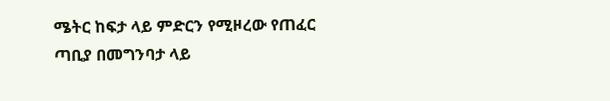ሜትር ከፍታ ላይ ምድርን የሚዞረው የጠፈር ጣቢያ በመግንባታ ላይ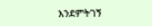እንደምትገኝ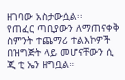ዘገባው አስታውሷል፡፡
የጠፈር ጣቢያውን ለማጠናቀቅ ስምንት ተጨማሪ ተልእኮዎች በዝግጅት ላይ መሆናቸውን ሲ ጂ ቲ ኤን ዘግቧል።